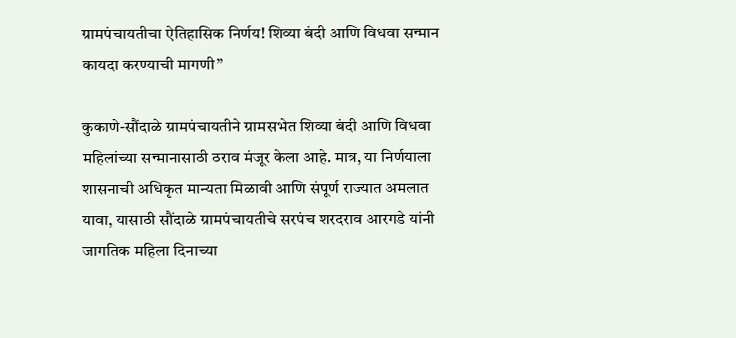ग्रामपंचायतीचा ऐतिहासिक निर्णय! शिव्या बंदी आणि विधवा सन्मान कायदा करण्याची मागणी”

कुकाणे-सौंदाळे ग्रामपंचायतीने ग्रामसभेत शिव्या बंदी आणि विधवा महिलांच्या सन्मानासाठी ठराव मंजूर केला आहे. मात्र, या निर्णयाला शासनाची अधिकृत मान्यता मिळावी आणि संपूर्ण राज्यात अमलात यावा, यासाठी सौंदाळे ग्रामपंचायतीचे सरपंच शरदराव आरगडे यांनी जागतिक महिला दिनाच्या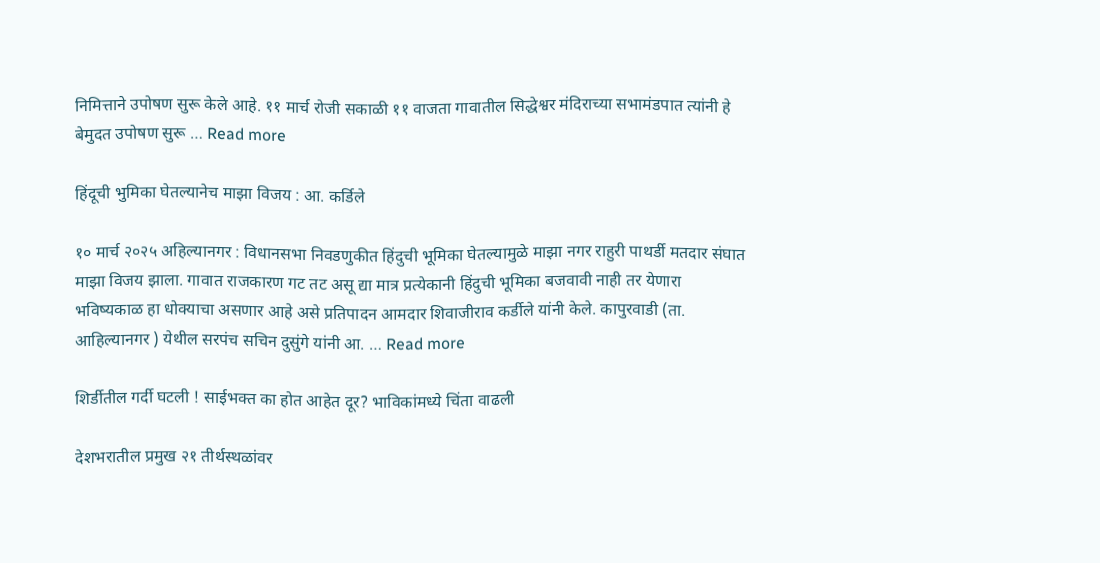निमित्ताने उपोषण सुरू केले आहे. ११ मार्च रोजी सकाळी ११ वाजता गावातील सिद्धेश्वर मंदिराच्या सभामंडपात त्यांनी हे बेमुदत उपोषण सुरू … Read more

हिंदूची भुमिका घेतल्यानेच माझा विजय : आ. कर्डिले

१० मार्च २०२५ अहिल्यानगर : विधानसभा निवडणुकीत हिंदुची भूमिका घेतल्यामुळे माझा नगर राहुरी पाथर्डी मतदार संघात माझा विजय झाला. गावात राजकारण गट तट असू द्या मात्र प्रत्येकानी हिंदुची भूमिका बजवावी नाही तर येणारा भविष्यकाळ हा धोक्याचा असणार आहे असे प्रतिपादन आमदार शिवाजीराव कर्डीले यांनी केले. कापुरवाडी (ता. आहिल्यानगर ) येथील सरपंच सचिन दुसुंगे यांनी आ. … Read more

शिर्डीतील गर्दी घटली ! साईभक्त का होत आहेत दूर? भाविकांमध्ये चिंता वाढली

देशभरातील प्रमुख २१ तीर्थस्थळांवर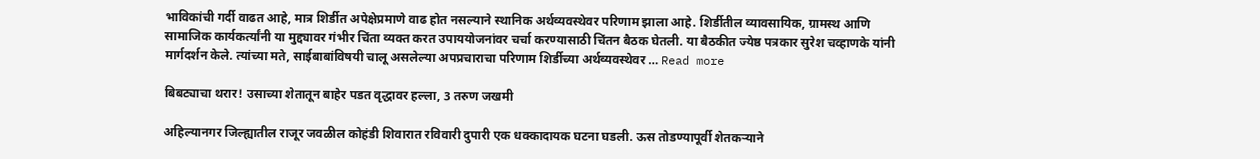भाविकांची गर्दी वाढत आहे, मात्र शिर्डीत अपेक्षेप्रमाणे वाढ होत नसल्याने स्थानिक अर्थव्यवस्थेवर परिणाम झाला आहे. शिर्डीतील व्यावसायिक, ग्रामस्थ आणि सामाजिक कार्यकर्त्यांनी या मुद्द्यावर गंभीर चिंता व्यक्त करत उपाययोजनांवर चर्चा करण्यासाठी चिंतन बैठक घेतली. या बैठकीत ज्येष्ठ पत्रकार सुरेश चव्हाणके यांनी मार्गदर्शन केले. त्यांच्या मते, साईबाबांविषयी चालू असलेल्या अपप्रचाराचा परिणाम शिर्डीच्या अर्थव्यवस्थेवर … Read more

बिबट्याचा थरार! उसाच्या शेतातून बाहेर पडत वृद्धावर हल्ला, 3 तरुण जखमी

अहिल्यानगर जिल्ह्यातील राजूर जवळील कोहंडी शिवारात रविवारी दुपारी एक धक्कादायक घटना घडली. ऊस तोडण्यापूर्वी शेतकऱ्याने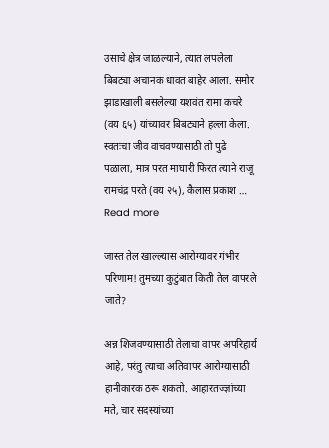उसाचे क्षेत्र जाळल्याने, त्यात लपलेला बिबट्या अचानक धावत बाहेर आला. समोर झाडाखाली बसलेल्या यशवंत रामा कचरे (वय ६५) यांच्यावर बिबट्याने हल्ला केला. स्वतःचा जीव वाचवण्यासाठी तो पुढे पळाला, मात्र परत माघारी फिरत त्याने राजू रामचंद्र परते (वय २५), कैलास प्रकाश … Read more

जास्त तेल खाल्ल्यास आरोग्यावर गंभीर परिणाम! तुमच्या कुटुंबात किती तेल वापरले जाते?

अन्न शिजवण्यासाठी तेलाचा वापर अपरिहार्य आहे, परंतु त्याचा अतिवापर आरोग्यासाठी हानीकारक ठरू शकतो. आहारतज्ज्ञांच्या मते, चार सदस्यांच्या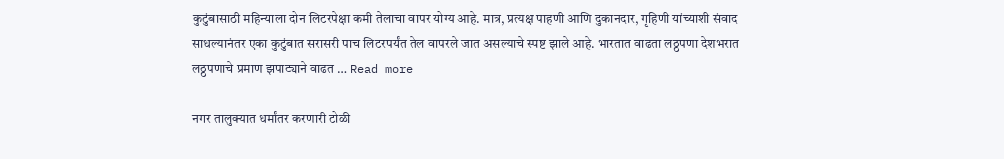कुटुंबासाठी महिन्याला दोन लिटरपेक्षा कमी तेलाचा वापर योग्य आहे. मात्र, प्रत्यक्ष पाहणी आणि दुकानदार, गृहिणी यांच्याशी संवाद साधल्यानंतर एका कुटुंबात सरासरी पाच लिटरपर्यंत तेल वापरले जात असल्याचे स्पष्ट झाले आहे. भारतात वाढता लठ्ठपणा देशभरात लठ्ठपणाचे प्रमाण झपाट्याने वाढत … Read more

नगर तालुक्यात धर्मांतर करणारी टोळी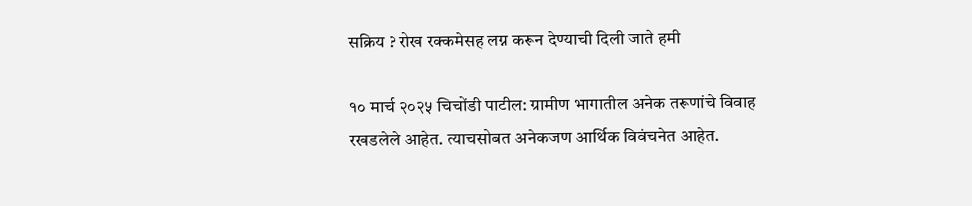सक्रिय ? रोख रक्कमेसह लग्न करून देण्याची दिली जाते हमी

१० मार्च २०२५ चिचोंडी पाटील: ग्रामीण भागातील अनेक तरूणांचे विवाह रखडलेले आहेत. त्याचसोबत अनेकजण आर्थिक विवंचनेत आहेत.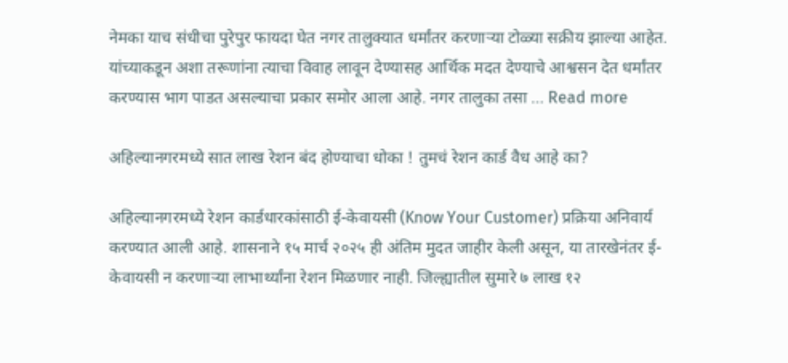नेमका याच संधीचा पुरेपुर फायदा घेत नगर तालुक्यात धर्मांतर करणाऱ्या टोळ्या सक्रीय झाल्या आहेत. यांच्याकडून अशा तरूणांना त्याचा विवाह लावून देण्यासह आर्थिक मदत देण्याचे आश्वसन देत धर्मांतर करण्यास भाग पाडत असल्याचा प्रकार समोर आला आहे. नगर तालुका तसा … Read more

अहिल्यानगरमध्ये सात लाख रेशन बंद होण्याचा धोका ! तुमचं रेशन कार्ड वैध आहे का?

अहिल्यानगरमध्ये रेशन कार्डधारकांसाठी ई-केवायसी (Know Your Customer) प्रक्रिया अनिवार्य करण्यात आली आहे. शासनाने १५ मार्च २०२५ ही अंतिम मुदत जाहीर केली असून, या तारखेनंतर ई-केवायसी न करणाऱ्या लाभार्थ्यांना रेशन मिळणार नाही. जिल्ह्यातील सुमारे ७ लाख १२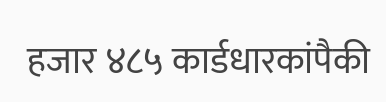हजार ४८५ कार्डधारकांपैकी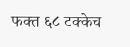फक्त ६८ टक्केच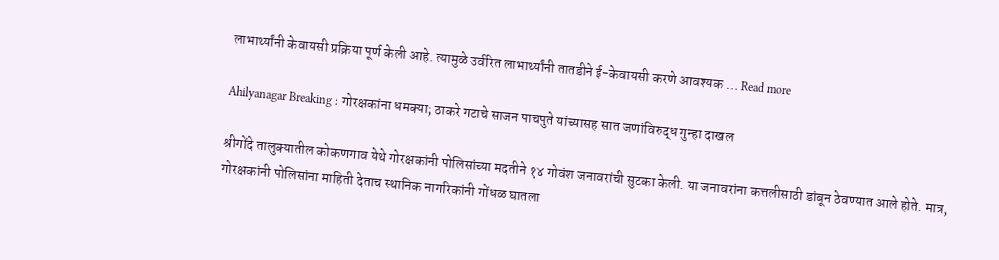लाभार्थ्यांनी केवायसी प्रक्रिया पूर्ण केली आहे. त्यामुळे उर्वरित लाभार्थ्यांनी तातडीने ई-केवायसी करणे आवश्यक … Read more

Ahilyanagar Breaking : गोरक्षकांना धमक्या; ठाकरे गटाचे साजन पाचपुते यांच्यासह सात जणांविरुद्ध गुन्हा दाखल

श्रीगोंदे तालुक्यातील कोकणगाव येथे गोरक्षकांनी पोलिसांच्या मदतीने १४ गोवंश जनावरांची सुटका केली. या जनावरांना कत्तलीसाठी डांबून ठेवण्यात आले होते. मात्र, गोरक्षकांनी पोलिसांना माहिती देताच स्थानिक नागरिकांनी गोंधळ घातला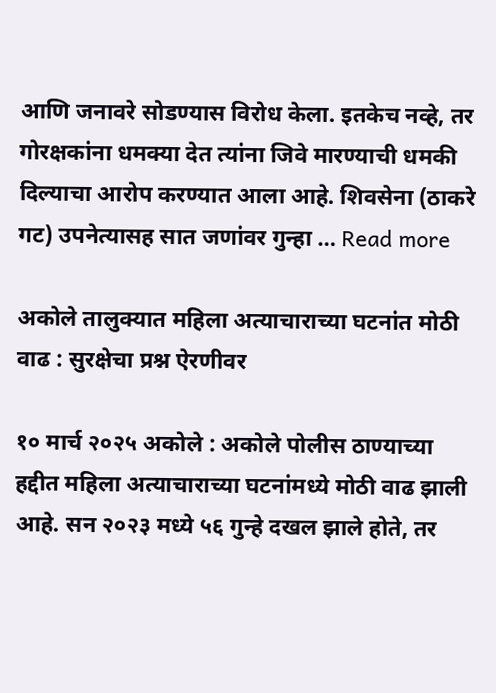आणि जनावरे सोडण्यास विरोध केला. इतकेच नव्हे, तर गोरक्षकांना धमक्या देत त्यांना जिवे मारण्याची धमकी दिल्याचा आरोप करण्यात आला आहे. शिवसेना (ठाकरे गट) उपनेत्यासह सात जणांवर गुन्हा … Read more

अकोले तालुक्यात महिला अत्याचाराच्या घटनांत मोठी वाढ : सुरक्षेचा प्रश्न ऐरणीवर

१० मार्च २०२५ अकोले : अकोले पोलीस ठाण्याच्या हद्दीत महिला अत्याचाराच्या घटनांमध्ये मोठी वाढ झाली आहे. सन २०२३ मध्ये ५६ गुन्हे दखल झाले होते, तर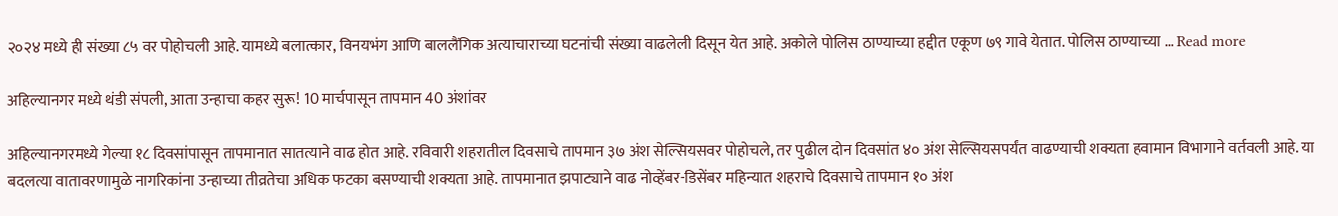२०२४ मध्ये ही संख्या ८५ वर पोहोचली आहे. यामध्ये बलात्कार, विनयभंग आणि बाललैंगिक अत्याचाराच्या घटनांची संख्या वाढलेली दिसून येत आहे. अकोले पोलिस ठाण्याच्या हद्दीत एकूण ७९ गावे येतात. पोलिस ठाण्याच्या … Read more

अहिल्यानगर मध्ये थंडी संपली, आता उन्हाचा कहर सुरू! 10 मार्चपासून तापमान 40 अंशांवर

अहिल्यानगरमध्ये गेल्या १८ दिवसांपासून तापमानात सातत्याने वाढ होत आहे. रविवारी शहरातील दिवसाचे तापमान ३७ अंश सेल्सियसवर पोहोचले, तर पुढील दोन दिवसांत ४० अंश सेल्सियसपर्यंत वाढण्याची शक्यता हवामान विभागाने वर्तवली आहे. या बदलत्या वातावरणामुळे नागरिकांना उन्हाच्या तीव्रतेचा अधिक फटका बसण्याची शक्यता आहे. तापमानात झपाट्याने वाढ नोव्हेंबर-डिसेंबर महिन्यात शहराचे दिवसाचे तापमान १० अंश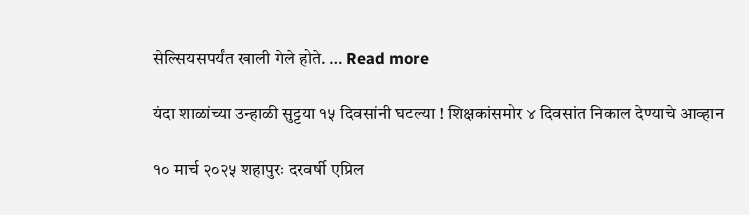सेल्सियसपर्यंत खाली गेले होते. … Read more

यंदा शाळांच्या उन्हाळी सुट्टया १५ दिवसांनी घटल्या ! शिक्षकांसमोर ४ दिवसांत निकाल देण्याचे आव्हान

१० मार्च २०२५ शहापुरः दरवर्षी एप्रिल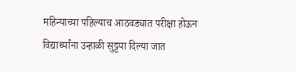महिन्याच्या पहिल्याच आठवड्यात परीक्षा होऊन विद्यार्थ्यांना उन्हाळी सुट्टया दिल्या जात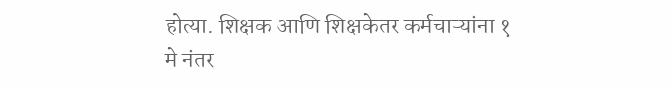होत्या. शिक्षक आणि शिक्षकेतर कर्मचाऱ्यांना १ मे नंतर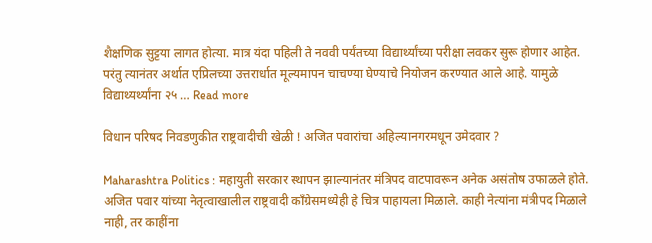शैक्षणिक सुट्टया लागत होत्या. मात्र यंदा पहिली ते नववी पर्यंतच्या विद्यार्थ्यांच्या परीक्षा लवकर सुरू होणार आहेत. परंतु त्यानंतर अर्थात एप्रिलच्या उत्तरार्धात मूल्यमापन चाचण्या घेण्याचे नियोजन करण्यात आले आहे. यामुळे विद्याथ्यर्थ्यांना २५ … Read more

विधान परिषद निवडणुकीत राष्ट्रवादीची खेळी ! अजित पवारांचा अहिल्यानगरमधून उमेदवार ?

Maharashtra Politics : महायुती सरकार स्थापन झाल्यानंतर मंत्रिपद वाटपावरून अनेक असंतोष उफाळले होते. अजित पवार यांच्या नेतृत्वाखालील राष्ट्रवादी काँग्रेसमध्येही हे चित्र पाहायला मिळाले. काही नेत्यांना मंत्रीपद मिळाले नाही, तर काहींना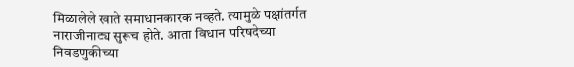मिळालेले खाते समाधानकारक नव्हते. त्यामुळे पक्षांतर्गत नाराजीनाट्य सुरूच होते. आता विधान परिषदेच्या निवडणुकीच्या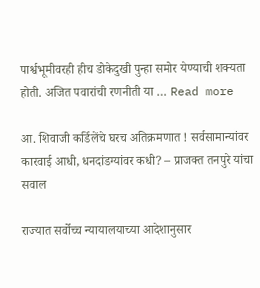पार्श्वभूमीवरही हीच डोकेदुखी पुन्हा समोर येण्याची शक्यता होती. अजित पवारांची रणनीती या … Read more

आ. शिवाजी कर्डिलेंचे घरच अतिक्रमणात ! सर्वसामान्यांवर कारवाई आधी, धनदांडग्यांवर कधी? – प्राजक्त तनपुरे यांचा सवाल

राज्यात सर्वोच्च न्यायालयाच्या आदेशानुसार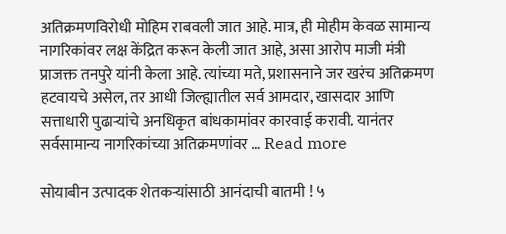अतिक्रमणविरोधी मोहिम राबवली जात आहे. मात्र, ही मोहीम केवळ सामान्य नागरिकांवर लक्ष केंद्रित करून केली जात आहे, असा आरोप माजी मंत्री प्राजक्त तनपुरे यांनी केला आहे. त्यांच्या मते, प्रशासनाने जर खरंच अतिक्रमण हटवायचे असेल, तर आधी जिल्ह्यातील सर्व आमदार, खासदार आणि सत्ताधारी पुढाऱ्यांचे अनधिकृत बांधकामांवर कारवाई करावी. यानंतर सर्वसामान्य नागरिकांच्या अतिक्रमणांवर … Read more

सोयाबीन उत्पादक शेतकऱ्यांसाठी आनंदाची बातमी ! ५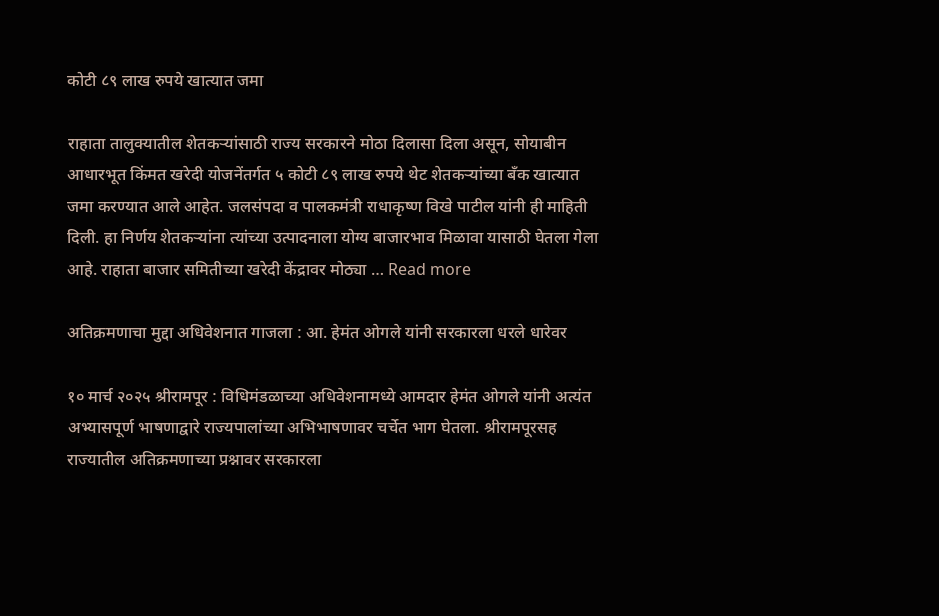कोटी ८९ लाख रुपये खात्यात जमा

राहाता तालुक्यातील शेतकऱ्यांसाठी राज्य सरकारने मोठा दिलासा दिला असून, सोयाबीन आधारभूत किंमत खरेदी योजनेंतर्गत ५ कोटी ८९ लाख रुपये थेट शेतकऱ्यांच्या बँक खात्यात जमा करण्यात आले आहेत. जलसंपदा व पालकमंत्री राधाकृष्ण विखे पाटील यांनी ही माहिती दिली. हा निर्णय शेतकऱ्यांना त्यांच्या उत्पादनाला योग्य बाजारभाव मिळावा यासाठी घेतला गेला आहे. राहाता बाजार समितीच्या खरेदी केंद्रावर मोठ्या … Read more

अतिक्रमणाचा मुद्दा अधिवेशनात गाजला : आ. हेमंत ओगले यांनी सरकारला धरले धारेवर

१० मार्च २०२५ श्रीरामपूर : विधिमंडळाच्या अधिवेशनामध्ये आमदार हेमंत ओगले यांनी अत्यंत अभ्यासपूर्ण भाषणाद्वारे राज्यपालांच्या अभिभाषणावर चर्चेत भाग घेतला. श्रीरामपूरसह राज्यातील अतिक्रमणाच्या प्रश्नावर सरकारला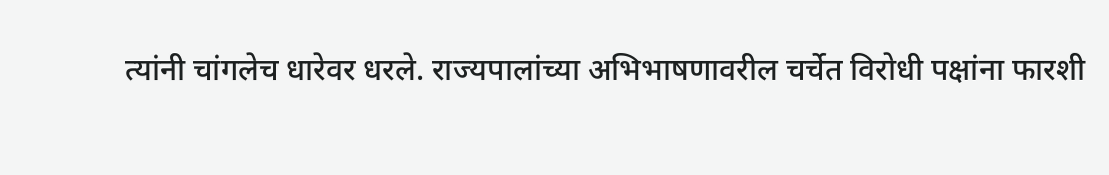त्यांनी चांगलेच धारेवर धरले. राज्यपालांच्या अभिभाषणावरील चर्चेत विरोधी पक्षांना फारशी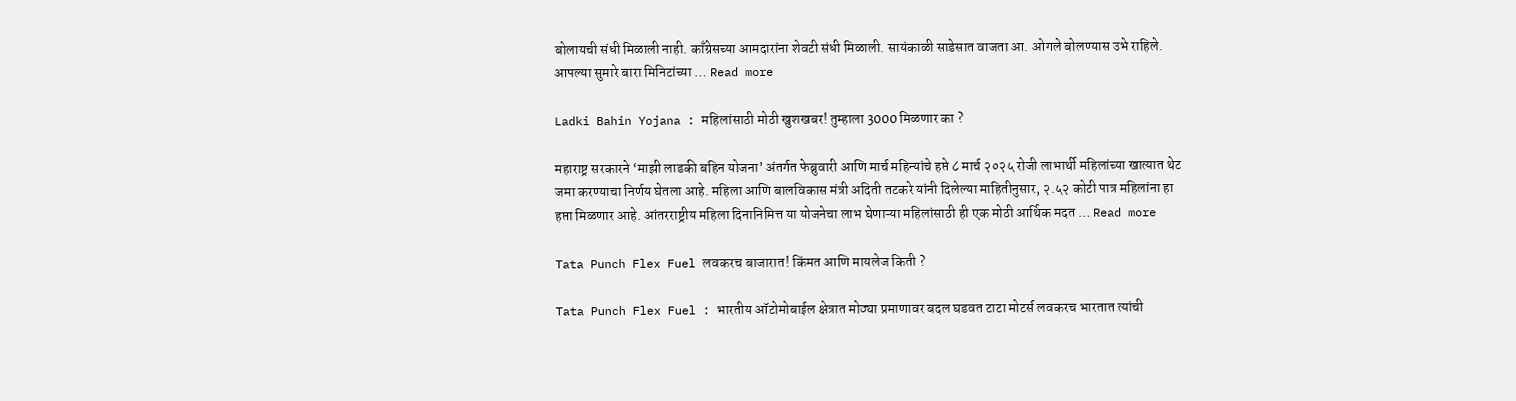बोलायची संधी मिळाली नाही. काँग्रेसच्या आमदारांना शेवटी संधी मिळाली. सायंकाळी साडेसात वाजता आ. ओगले बोलण्यास उभे राहिले. आपल्या सुमारे बारा मिनिटांच्या … Read more

Ladki Bahin Yojana : महिलांसाठी मोठी खुशखबर! तुम्हाला 3000 मिळणार का ?

महाराष्ट्र सरकारने ‘माझी लाडकी बहिन योजना’ अंतर्गत फेब्रुवारी आणि मार्च महिन्यांचे हप्ते ८ मार्च २०२५ रोजी लाभार्थी महिलांच्या खात्यात थेट जमा करण्याचा निर्णय घेतला आहे. महिला आणि बालविकास मंत्री अदिती तटकरे यांनी दिलेल्या माहितीनुसार, २.५२ कोटी पात्र महिलांना हा हप्ता मिळणार आहे. आंतरराष्ट्रीय महिला दिनानिमित्त या योजनेचा लाभ घेणाऱ्या महिलांसाठी ही एक मोठी आर्थिक मदत … Read more

Tata Punch Flex Fuel लवकरच बाजारात! किंमत आणि मायलेज किती ?

Tata Punch Flex Fuel : भारतीय ऑटोमोबाईल क्षेत्रात मोठ्या प्रमाणावर बदल घडवत टाटा मोटर्स लवकरच भारतात त्यांची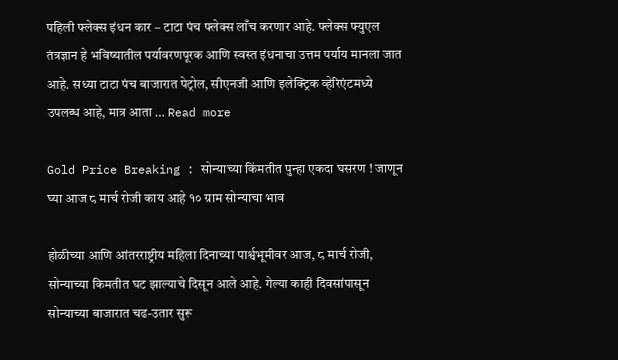पहिली फ्लेक्स इंधन कार – टाटा पंच फ्लेक्स लाँच करणार आहे. फ्लेक्स फ्युएल तंत्रज्ञान हे भविष्यातील पर्यावरणपूरक आणि स्वस्त इंधनाचा उत्तम पर्याय मानला जात आहे. सध्या टाटा पंच बाजारात पेट्रोल, सीएनजी आणि इलेक्ट्रिक व्हेरिएंटमध्ये उपलब्ध आहे, मात्र आता … Read more

Gold Price Breaking : सोन्याच्या किंमतीत पुन्हा एकदा घसरण ! जाणून घ्या आज ८ मार्च रोजी काय आहे १० ग्राम सोन्याचा भाव

होळीच्या आणि आंतरराष्ट्रीय महिला दिनाच्या पार्श्वभूमीवर आज, ८ मार्च रोजी, सोन्याच्या किमतीत घट झाल्याचे दिसून आले आहे. गेल्या काही दिवसांपासून सोन्याच्या बाजारात चढ-उतार सुरू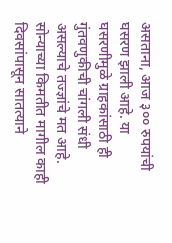असताना, आज ३०० रुपयांची घसरण झाली आहे. या घसरणीमुळे ग्राहकांसाठी ही गुंतवणुकीची चांगली संधी असल्याचे तज्ज्ञांचे मत आहे. सोन्याच्या किमतीत मागील काही दिवसांपासून सातत्याने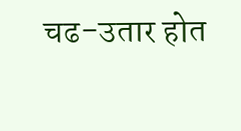चढ-उतार होत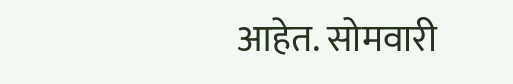आहेत. सोमवारी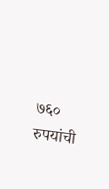७६० रुपयांची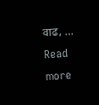वाढ, … Read more